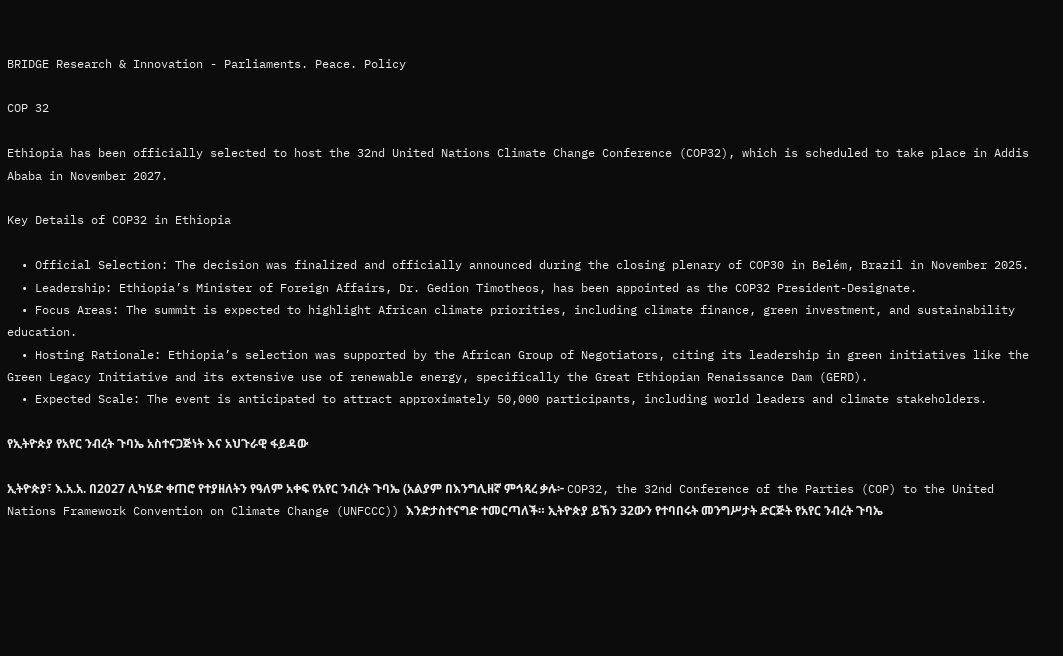BRIDGE Research & Innovation - Parliaments. Peace. Policy

COP 32

Ethiopia has been officially selected to host the 32nd United Nations Climate Change Conference (COP32), which is scheduled to take place in Addis Ababa in November 2027.

Key Details of COP32 in Ethiopia

  • Official Selection: The decision was finalized and officially announced during the closing plenary of COP30 in Belém, Brazil in November 2025.
  • Leadership: Ethiopia’s Minister of Foreign Affairs, Dr. Gedion Timotheos, has been appointed as the COP32 President-Designate.
  • Focus Areas: The summit is expected to highlight African climate priorities, including climate finance, green investment, and sustainability education.
  • Hosting Rationale: Ethiopia’s selection was supported by the African Group of Negotiators, citing its leadership in green initiatives like the Green Legacy Initiative and its extensive use of renewable energy, specifically the Great Ethiopian Renaissance Dam (GERD).
  • Expected Scale: The event is anticipated to attract approximately 50,000 participants, including world leaders and climate stakeholders.

የኢትዮጵያ የአየር ንብረት ጉባኤ አስተናጋጅነት እና አህጉራዊ ፋይዳው

ኢትዮጵያ፣ እ.አ.አ. በ2027 ሊካሄድ ቀጠሮ የተያዘለትን የዓለም አቀፍ የአየር ንብረት ጉባኤ (አልያም በእንግሊዘኛ ምኅጻረ ቃሉ፦ COP32, the 32nd Conference of the Parties (COP) to the United Nations Framework Convention on Climate Change (UNFCCC)) እንድታስተናግድ ተመርጣለች። ኢትዮጵያ ይኽን 32ውን የተባበሩት መንግሥታት ድርጅት የአየር ንብረት ጉባኤ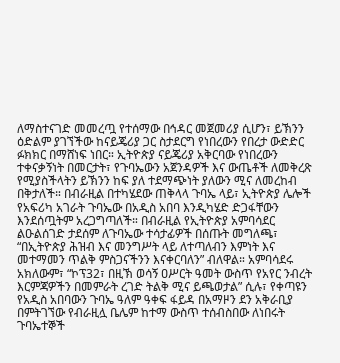ለማስተናገድ መመረጧ የተሰማው በኅዳር መጀመሪያ ሲሆን፣ ይኽንን ዕድልም ያገኘችው ከናይጄሪያ ጋር ስታደርግ የነበረውን የበረታ ውድድር ፉክክር በማሸነፍ ነበር። ኢትዮጵያ ናይጄሪያ አቅርባው የነበረውን ተቀናቃኝነት በመርታት፣ የጉባኤውን አጀንዳዎች እና ውጤቶች ለመቅረጽ የሚያስችላትን ይኽንን ከፍ ያለ ተደማጭነት ያለውን ሚና ለመረከብ በቅታለች። በብራዚል በተካሄደው ጠቅላላ ጉባኤ ላይ፣ ኢትዮጵያ ሌሎች የአፍሪካ አገራት ጉባኤው በአዲስ አበባ እንዲካሄድ ድጋፋቸውን እንደሰጧትም አረጋግጣለች። በብራዚል የኢትዮጵያ አምባሳደር ልዑልሰገድ ታደሰም ለጉባኤው ተሳታፊዎች በሰጡት መግለጫ፣ “በኢትዮጵያ ሕዝብ እና መንግሥት ላይ ለተጣለብን እምነት እና መተማመን ጥልቅ ምስጋናችንን እናቀርባለን” ብለዋል። አምባሳደሩ አክለውም፣ “ኮፕ32፣ በዚኽ ወሳኝ ዐሥርት ዓመት ውስጥ የአየር ንብረት እርምጃዎችን በመምራት ረገድ ትልቅ ሚና ይጫወታል” ሲሉ፣ የቀጣዩን የአዲስ አበባውን ጉባኤ ዓለም ዓቀፍ ፋይዳ በአማዞን ደን አቅራቢያ በምትገኘው የብራዚሏ ቤሌም ከተማ ውስጥ ተሰብስበው ለነበሩት ጉባኤተኞች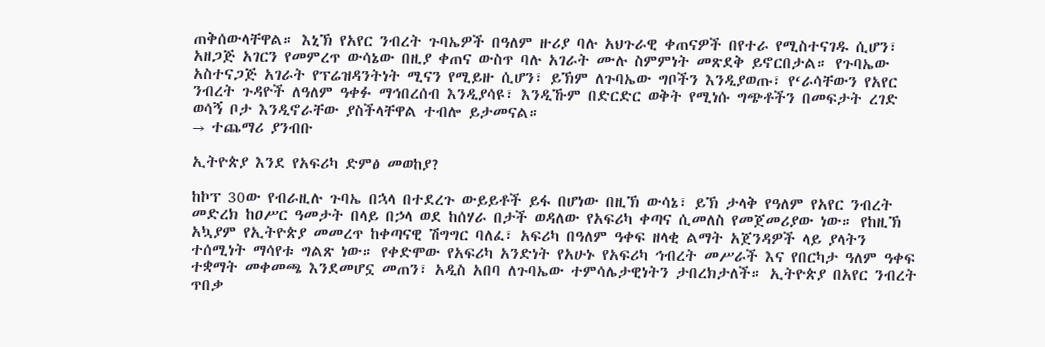ጠቅሰውላቸዋል። እኒኽ የአየር ንብረት ጉባኤዎች በዓለም ዙሪያ ባሉ አህጉራዊ ቀጠናዎች በየተራ የሚስተናገዱ ሲሆን፣ አዘጋጅ አገርን የመምረጥ ውሳኔው በዚያ ቀጠና ውስጥ ባሉ አገራት ሙሉ ስምምነት መጽደቅ ይኖርበታል። የጉባኤው አስተናጋጅ አገራት የፕሬዝዳንትነት ሚናን የሚይዙ ሲሆን፣ ይኽም ለጉባኤው ግቦችን እንዲያወጡ፣ የ‘ራሳቸውን የአየር ንብረት ጉዳዮች ለዓለም ዓቀፉ ማኅበረሰብ እንዲያሳዩ፣ እንዲኹም በድርድር ወቅት የሚነሱ ግጭቶችን በመፍታት ረገድ ወሳኝ ቦታ እንዲኖራቸው ያስችላቸዋል ተብሎ ይታመናል።
→ ተጨማሪ ያንብቡ

ኢትዮጵያ እንደ የአፍሪካ ድምፅ መወከያ?

ከኮፕ 30ው የብራዚሉ ጉባኤ በኋላ በተደረጉ ውይይቶች ይፋ በሆነው በዚኽ ውሳኔ፣ ይኽ ታላቅ የዓለም የአየር ንብረት መድረክ ከዐሥር ዓመታት በላይ በኃላ ወደ ከሰሃራ በታች ወዳለው የአፍሪካ ቀጣና ሲመለስ የመጀመሪያው ነው። የከዚኽ አኳያም የኢትዮጵያ መመረጥ ከቀጣናዊ ሽግግር ባለፈ፣ አፍሪካ በዓለም ዓቀፍ ዘላቂ ልማት አጀንዳዎች ላይ ያላትን ተሰሚነት ማሳየቱ ግልጽ ነው። የቀድሞው የአፍሪካ አንድነት የአሁኑ የአፍሪካ ኅብረት መሥራች እና የበርካታ ዓለም ዓቀፍ ተቋማት መቀመጫ እንደመሆኗ መጠን፣ አዲስ አበባ ለጉባኤው ተምሳሌታዊነትን ታበረክታለች። ኢትዮጵያ በአየር ንብረት ጥበቃ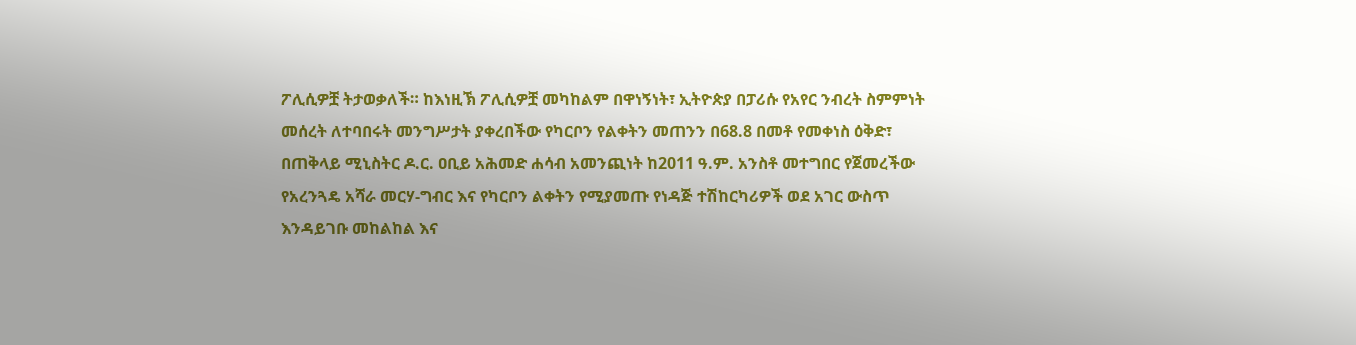ፖሊሲዎቿ ትታወቃለች። ከእነዚኽ ፖሊሲዎቿ መካከልም በዋነኝነት፣ ኢትዮጵያ በፓሪሱ የአየር ንብረት ስምምነት መሰረት ለተባበሩት መንግሥታት ያቀረበችው የካርቦን የልቀትን መጠንን በ68.8 በመቶ የመቀነስ ዕቅድ፣ በጠቅላይ ሚኒስትር ዶ.ር. ዐቢይ አሕመድ ሐሳብ አመንጪነት ከ2011 ዓ.ም. አንስቶ መተግበር የጀመረችው የአረንጓዴ አሻራ መርሃ-ግብር እና የካርቦን ልቀትን የሚያመጡ የነዳጅ ተሽከርካሪዎች ወደ አገር ውስጥ እንዳይገቡ መከልከል እና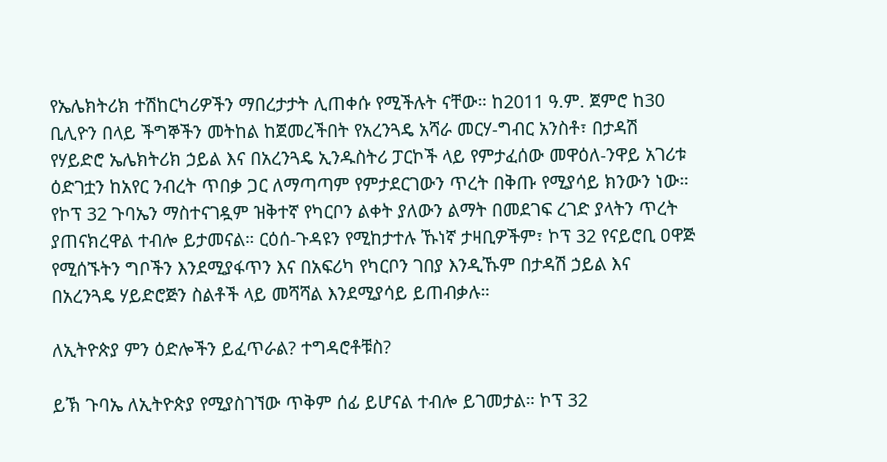የኤሌክትሪክ ተሽከርካሪዎችን ማበረታታት ሊጠቀሱ የሚችሉት ናቸው። ከ2011 ዓ.ም. ጀምሮ ከ30 ቢሊዮን በላይ ችግኞችን መትከል ከጀመረችበት የአረንጓዴ አሻራ መርሃ-ግብር አንስቶ፣ በታዳሽ የሃይድሮ ኤሌክትሪክ ኃይል እና በአረንጓዴ ኢንዱስትሪ ፓርኮች ላይ የምታፈሰው መዋዕለ-ንዋይ አገሪቱ ዕድገቷን ከአየር ንብረት ጥበቃ ጋር ለማጣጣም የምታደርገውን ጥረት በቅጡ የሚያሳይ ክንውን ነው። የኮፕ 32 ጉባኤን ማስተናገዷም ዝቅተኛ የካርቦን ልቀት ያለውን ልማት በመደገፍ ረገድ ያላትን ጥረት ያጠናክረዋል ተብሎ ይታመናል። ርዕሰ-ጉዳዩን የሚከታተሉ ኹነኛ ታዛቢዎችም፣ ኮፕ 32 የናይሮቢ ዐዋጅ የሚሰኙትን ግቦችን እንደሚያፋጥን እና በአፍሪካ የካርቦን ገበያ እንዲኹም በታዳሽ ኃይል እና በአረንጓዴ ሃይድሮጅን ስልቶች ላይ መሻሻል እንደሚያሳይ ይጠብቃሉ።

ለኢትዮጵያ ምን ዕድሎችን ይፈጥራል? ተግዳሮቶቹስ?

ይኽ ጉባኤ ለኢትዮጵያ የሚያስገኘው ጥቅም ሰፊ ይሆናል ተብሎ ይገመታል። ኮፕ 32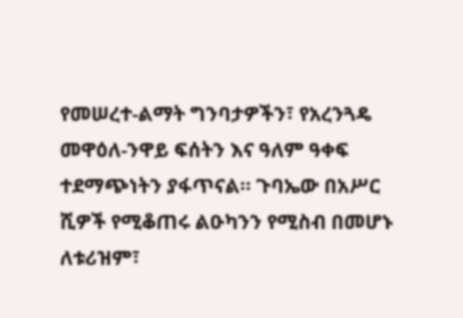የመሠረተ-ልማት ግንባታዎችን፣ የአረንጓዴ መዋዕለ-ንዋይ ፍሰትን እና ዓለም ዓቀፍ ተደማጭነትን ያፋጥናል። ጉባኤው በአሥር ሺዎች የሚቆጠሩ ልዑካንን የሚስብ በመሆኑ ለቱሪዝም፣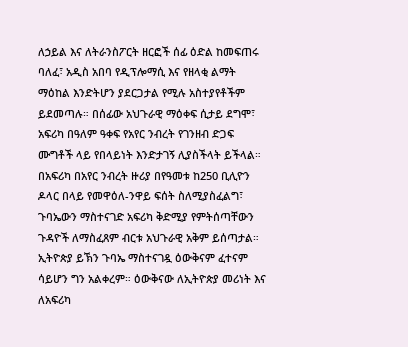ለኃይል እና ለትራንስፖርት ዘርፎች ሰፊ ዕድል ከመፍጠሩ ባለፈ፣ አዲስ አበባ የዲፕሎማሲ እና የዘላቂ ልማት ማዕከል እንድትሆን ያደርጋታል የሚሉ አስተያየቶችም ይደመጣሉ። በሰፊው አህጉራዊ ማዕቀፍ ሲታይ ደግሞ፣ አፍሪካ በዓለም ዓቀፍ የአየር ንብረት የገንዘብ ድጋፍ ሙግቶች ላይ የበላይነት እንድታገኝ ሊያስችላት ይችላል። በአፍሪካ በአየር ንብረት ዙሪያ በየዓመቱ ከ250 ቢሊዮን ዶላር በላይ የመዋዕለ-ንዋይ ፍሰት ስለሚያስፈልግ፣ ጉባኤውን ማስተናገድ አፍሪካ ቅድሚያ የምትሰጣቸውን ጉዳዮች ለማስፈጸም ብርቱ አህጉራዊ አቅም ይሰጣታል። ኢትዮጵያ ይኽን ጉባኤ ማስተናገዷ ዕውቅናም ፈተናም ሳይሆን ግን አልቀረም። ዕውቅናው ለኢትዮጵያ መሪነት እና ለአፍሪካ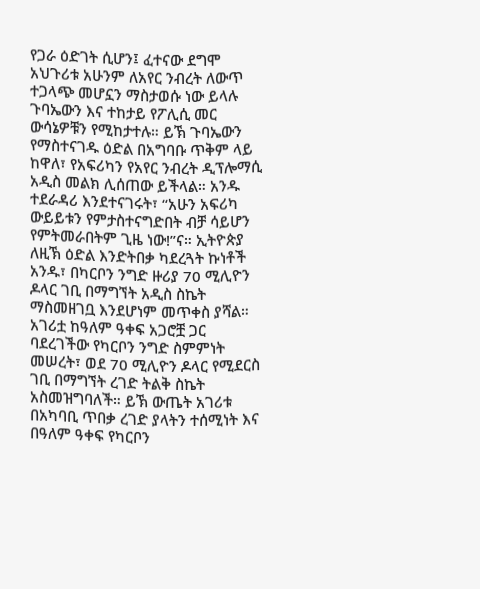የጋራ ዕድገት ሲሆን፤ ፈተናው ደግሞ አህጉሪቱ አሁንም ለአየር ንብረት ለውጥ ተጋላጭ መሆኗን ማስታወሱ ነው ይላሉ ጉባኤውን እና ተከታይ የፖሊሲ መር ውሳኔዎቹን የሚከታተሉ። ይኽ ጉባኤውን የማስተናገዱ ዕድል በአግባቡ ጥቅም ላይ ከዋለ፣ የአፍሪካን የአየር ንብረት ዲፕሎማሲ አዲስ መልክ ሊሰጠው ይችላል። አንዱ ተደራዳሪ እንደተናገሩት፣ “አሁን አፍሪካ ውይይቱን የምታስተናግድበት ብቻ ሳይሆን የምትመራበትም ጊዜ ነው!”ና። ኢትዮጵያ ለዚኽ ዕድል እንድትበቃ ካደረጓት ኩነቶች አንዱ፣ በካርቦን ንግድ ዙሪያ 70 ሚሊዮን ዶላር ገቢ በማግኘት አዲስ ስኬት ማስመዘገቧ እንደሆነም መጥቀስ ያሻል። አገሪቷ ከዓለም ዓቀፍ አጋሮቿ ጋር ባደረገችው የካርቦን ንግድ ስምምነት መሠረት፣ ወደ 70 ሚሊዮን ዶላር የሚደርስ ገቢ በማግኘት ረገድ ትልቅ ስኬት አስመዝግባለች። ይኽ ውጤት አገሪቱ በአካባቢ ጥበቃ ረገድ ያላትን ተሰሚነት እና በዓለም ዓቀፍ የካርቦን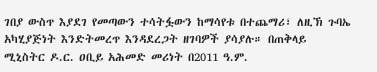ገበያ ውስጥ እያደገ የመጣውን ተሳትፏውን ከማሳየቱ በተጨማሪ፣ ለዚኽ ጉባኤ አካሂያጅነት እንድትመረጥ እንዳደረጋት ዘገባዎች ያሳያሉ። በጠቅላይ ሚኒስትር ዶ.ር. ዐቢይ አሕመድ መሪነት በ2011 ዓ.ም.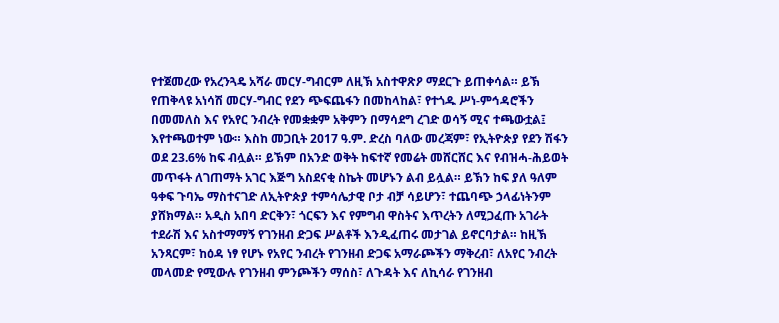የተጀመረው የአረንጓዴ አሻራ መርሃ-ግብርም ለዚኽ አስተዋጽዖ ማደርጉ ይጠቀሳል። ይኽ የጠቅላዩ አነሳሽ መርሃ-ግብር የደን ጭፍጨፋን በመከላከል፣ የተጎዱ ሥነ-ምኅዳሮችን በመመለስ እና የአየር ንብረት የመቋቋም አቅምን በማሳደግ ረገድ ወሳኝ ሚና ተጫውቷል፤ እየተጫወተም ነው። እስከ መጋቢት 2017 ዓ.ም. ድረስ ባለው መረጃም፣ የኢትዮጵያ የደን ሽፋን ወደ 23.6% ከፍ ብሏል። ይኽም በአንድ ወቅት ከፍተኛ የመሬት መሸርሸር እና የብዝሓ-ሕይወት መጥፋት ለገጠማት አገር እጅግ አስደናቂ ስኬት መሆኑን ልብ ይሏል። ይኽን ከፍ ያለ ዓለም ዓቀፍ ጉባኤ ማስተናገድ ለኢትዮጵያ ተምሳሌታዊ ቦታ ብቻ ሳይሆን፣ ተጨባጭ ኃላፊነትንም ያሸክማል። አዲስ አበባ ድርቅን፣ ጎርፍን እና የምግብ ዋስትና እጥረትን ለሚጋፈጡ አገራት ተደራሽ እና አስተማማኝ የገንዘብ ድጋፍ ሥልቶች እንዲፈጠሩ መታገል ይኖርባታል። ከዚኽ አንጻርም፣ ከዕዳ ነፃ የሆኑ የአየር ንብረት የገንዘብ ድጋፍ አማራጮችን ማቅረብ፣ ለአየር ንብረት መላመድ የሚውሉ የገንዘብ ምንጮችን ማሰስ፣ ለጉዳት እና ለኪሳራ የገንዘብ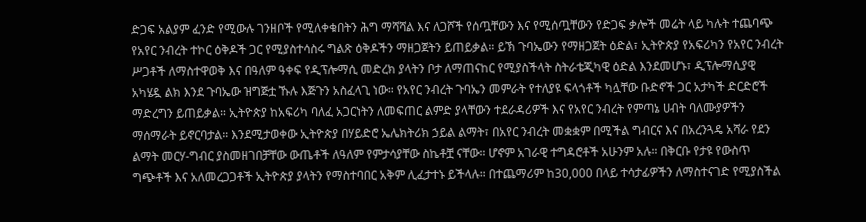ድጋፍ አልያም ፈንድ የሚውሉ ገንዘቦች የሚለቀቁበትን ሕግ ማሻሻል እና ለጋሾች የሰጧቸውን እና የሚሰጧቸውን የድጋፍ ቃሎች መሬት ላይ ካሉት ተጨባጭ የአየር ንብረት ተኮር ዕቅዶች ጋር የሚያስተሳስሩ ግልጽ ዕቅዶችን ማዘጋጀትን ይጠይቃል። ይኽ ጉባኤውን የማዘጋጀት ዕድል፣ ኢትዮጵያ የአፍሪካን የአየር ንብረት ሥጋቶች ለማስተዋወቅ እና በዓለም ዓቀፍ የዲፕሎማሲ መድረክ ያላትን ቦታ ለማጠናከር የሚያስችላት ስትራቴጂካዊ ዕድል እንደመሆኑ፣ ዲፕሎማሲያዊ አካሄዷ ልክ እንደ ጉባኤው ዝግጅቷ ኹሉ እጅጉን አስፈላጊ ነው። የአየር ንብረት ጉባኤን መምራት የተለያዩ ፍላጎቶች ካሏቸው ቡድኖች ጋር አታካች ድርድሮች ማድረግን ይጠይቃል። ኢትዮጵያ ከአፍሪካ ባለፈ አጋርነትን ለመፍጠር ልምድ ያላቸውን ተደራዳሪዎች እና የአየር ንብረት የምጣኔ ሀብት ባለሙያዎችን ማሰማራት ይኖርባታል። እንደሚታወቀው ኢትዮጵያ በሃይድሮ ኤሌክትሪክ ኃይል ልማት፣ በአየር ንብረት መቋቋም በሚችል ግብርና እና በአረንጓዴ አሻራ የደን ልማት መርሃ-ግብር ያስመዘገበቻቸው ውጤቶች ለዓለም የምታሳያቸው ስኬቶቿ ናቸው። ሆኖም አገራዊ ተግዳሮቶች አሁንም አሉ። በቅርቡ የታዩ የውስጥ ግጭቶች እና አለመረጋጋቶች ኢትዮጵያ ያላትን የማስተባበር አቅም ሊፈታተኑ ይችላሉ። በተጨማሪም ከ30,000 በላይ ተሳታፊዎችን ለማስተናገድ የሚያስችል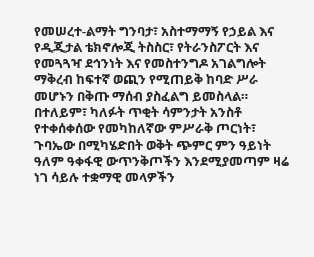የመሠረተ-ልማት ግንባታ፣ አስተማማኝ የኃይል እና የዲጂታል ቴክኖሎጂ ትስስር፣ የትራንስፖርት እና የመጓጓዣ ደኅንነት እና የመስተንግዶ አገልግሎት ማቅረብ ከፍተኛ ወጪን የሚጠይቅ ከባድ ሥራ መሆኑን በቅጡ ማሰብ ያስፈልግ ይመስላል። በተለይም፣ ካለፉት ጥቂት ሳምንታት አንስቶ የተቀሰቀሰው የመካከለኛው ምሥራቅ ጦርነት፣ ጉባኤው በሚካሄድበት ወቅት ጭምር ምን ዓይነት ዓለም ዓቀፋዊ ውጥንቅጦችን እንደሚያመጣም ዛሬ ነገ ሳይሉ ተቋማዊ መላዎችን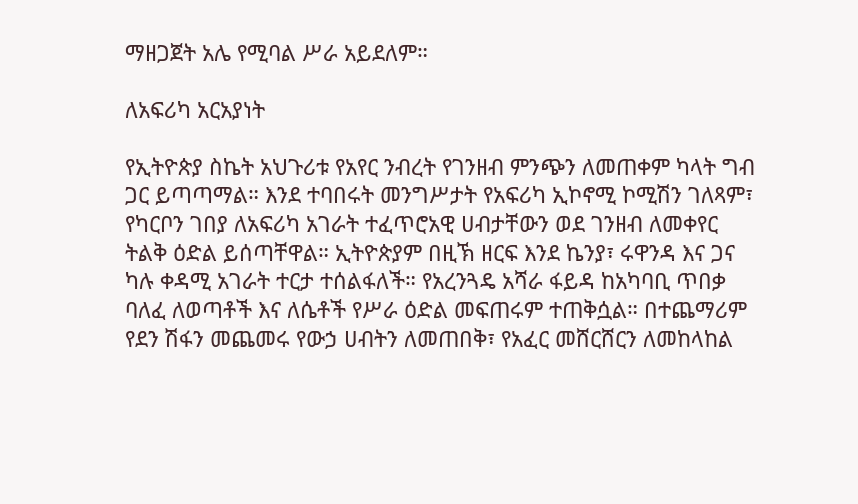ማዘጋጀት አሌ የሚባል ሥራ አይደለም።

ለአፍሪካ አርአያነት

የኢትዮጵያ ስኬት አህጉሪቱ የአየር ንብረት የገንዘብ ምንጭን ለመጠቀም ካላት ግብ ጋር ይጣጣማል። እንደ ተባበሩት መንግሥታት የአፍሪካ ኢኮኖሚ ኮሚሽን ገለጻም፣ የካርቦን ገበያ ለአፍሪካ አገራት ተፈጥሮአዊ ሀብታቸውን ወደ ገንዘብ ለመቀየር ትልቅ ዕድል ይሰጣቸዋል። ኢትዮጵያም በዚኽ ዘርፍ እንደ ኬንያ፣ ሩዋንዳ እና ጋና ካሉ ቀዳሚ አገራት ተርታ ተሰልፋለች። የአረንጓዴ አሻራ ፋይዳ ከአካባቢ ጥበቃ ባለፈ ለወጣቶች እና ለሴቶች የሥራ ዕድል መፍጠሩም ተጠቅሷል። በተጨማሪም የደን ሽፋን መጨመሩ የውኃ ሀብትን ለመጠበቅ፣ የአፈር መሸርሸርን ለመከላከል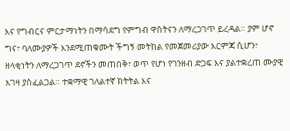እና የግብርና ምርታማነትን በማሳደግ የምግብ ዋስትናን ለማረጋገጥ ይረዳል። ያም ሆኖ ግና፣ ባለሙያዎች እንደሚጠቁሙት ችግኝ መትከል የመጀመሪያው እርምጃ ሲሆን፣ ዘላቂነትን ለማረጋገጥ ደኖችን መጠበቅ፣ ወጥ የሆነ የገንዘብ ድጋፍ እና ያልተቋረጠ ሙያዊ እገዛ ያስፈልጋል። ተቋማዊ ገለልተኛ ክትትል እና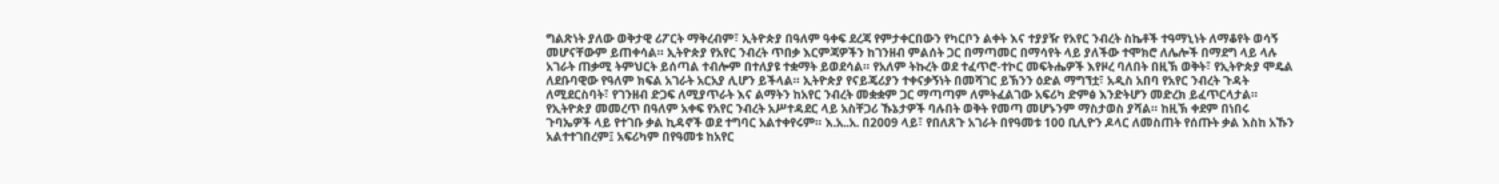ግልጽነት ያለው ወቅታዊ ሪፖርት ማቅረብም፣ ኢትዮጵያ በዓለም ዓቀፍ ደረጃ የምታቀርበውን የካርቦን ልቀት እና ተያያዥ የአየር ንብረት ስኬቶች ተዓማኒነት ለማቆየት ወሳኝ መሆናቸውም ይጠቀሳል። ኢትዮጵያ የአየር ንብረት ጥበቃ እርምጃዎችን ከገንዘብ ምልሰት ጋር በማጣመር በማሳየት ላይ ያለችው ተሞክሮ ለሌሎች በማደግ ላይ ላሉ አገራት ጠቃሚ ትምህርት ይሰጣል ተብሎም በተለያዩ ተቋማት ይወደሳል። የአለም ትኩረት ወደ ተፈጥሮ-ተኮር መፍትሔዎች እየዞረ ባለበት በዚኽ ወቅት፣ የኢትዮጵያ ሞዴል ለደቡባዊው የዓለም ክፍል አገራት አርአያ ሊሆን ይችላል። ኢትዮጵያ የናይጄሪያን ተቀናቃኝነት በመሻገር ይኽንን ዕድል ማግኘቷ፣ አዲስ አበባ የአየር ንብረት ጉዳት ለሚደርስባት፣ የገንዘብ ድጋፍ ለሚያጥራት እና ልማትን ከአየር ንብረት መቋቋም ጋር ማጣጣም ለምትፈልገው አፍሪካ ድምፅ እንድትሆን መድረክ ይፈጥርላታል። የኢትዮጵያ መመረጥ በዓለም አቀፍ የአየር ንብረት አሥተዳደር ላይ አስቸጋሪ ኹኔታዎች ባሉበት ወቅት የመጣ መሆኑንም ማስታወስ ያሻል። ከዚኽ ቀደም በነበሩ ጉባኤዎች ላይ የተገቡ ቃል ኪዳኖች ወደ ተግባር አልተቀየሩም። እ.አ..አ. በ2009 ላይ፣ የበለጸጉ አገራት በየዓመቱ 100 ቢሊዮን ዶላር ለመስጠት የሰጡት ቃል እስከ አኹን አልተተገበረም፤ አፍሪካም በየዓመቱ ከአየር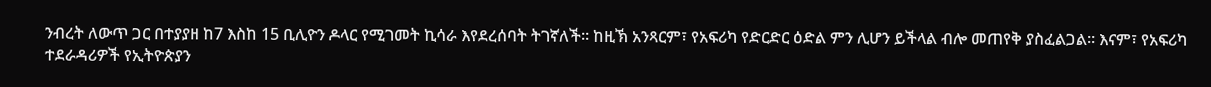ንብረት ለውጥ ጋር በተያያዘ ከ7 እስከ 15 ቢሊዮን ዶላር የሚገመት ኪሳራ እየደረሰባት ትገኛለች። ከዚኽ አንጻርም፣ የአፍሪካ የድርድር ዕድል ምን ሊሆን ይችላል ብሎ መጠየቅ ያስፈልጋል። እናም፣ የአፍሪካ ተደራዳሪዎች የኢትዮጵያን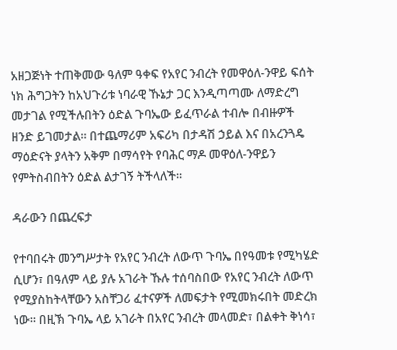አዘጋጅነት ተጠቅመው ዓለም ዓቀፍ የአየር ንብረት የመዋዕለ-ንዋይ ፍሰት ነክ ሕግጋትን ከአህጉሪቱ ነባራዊ ኹኔታ ጋር እንዲጣጣሙ ለማድረግ መታገል የሚችሉበትን ዕድል ጉባኤው ይፈጥራል ተብሎ በብዙዎች ዘንድ ይገመታል። በተጨማሪም አፍሪካ በታዳሽ ኃይል እና በአረንጓዴ ማዕድናት ያላትን አቅም በማሳየት የባሕር ማዶ መዋዕለ-ንዋይን የምትስብበትን ዕድል ልታገኝ ትችላለች።

ዳራውን በጨረፍታ

የተባበሩት መንግሥታት የአየር ንብረት ለውጥ ጉባኤ በየዓመቱ የሚካሄድ ሲሆን፣ በዓለም ላይ ያሉ አገራት ኹሉ ተሰባስበው የአየር ንብረት ለውጥ የሚያስከትላቸውን አስቸጋሪ ፈተናዎች ለመፍታት የሚመክሩበት መድረክ ነው። በዚኽ ጉባኤ ላይ አገራት በአየር ንብረት መላመድ፣ በልቀት ቅነሳ፣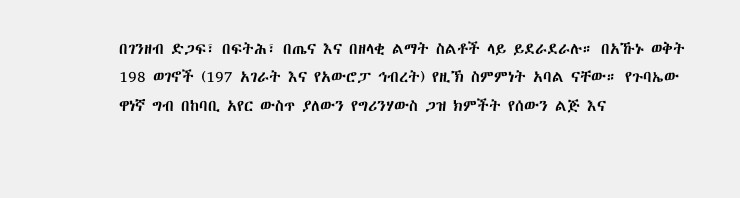በገንዘብ ድጋፍ፣ በፍትሕ፣ በጤና እና በዘላቂ ልማት ስልቶች ላይ ይደራደራሉ። በአኹኑ ወቅት 198 ወገኖች (197 አገራት እና የአውሮፓ ኅብረት) የዚኽ ስምምነት አባል ናቸው። የጉባኤው ዋነኛ ግብ በከባቢ አየር ውስጥ ያለውን የግሪንሃውስ ጋዝ ክምችት የሰውን ልጅ እና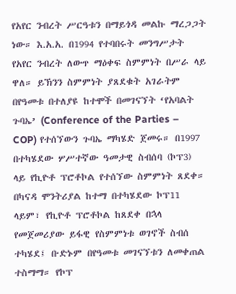የአየር ንብረት ሥርዓቱን በማይጎዳ መልኩ ማረጋጋት ነው። እ.አ.አ. በ1994 የተባበሩት መንግሥታት የአየር ንብረት ለውጥ ማዕቀፍ ስምምነት በሥራ ላይ ዋለ። ይኽንን ስምምነት ያጸደቁት አገራትም በየዓመቱ በተለያዩ ከተሞች በመገናኘት ‘የአባልት ጉባኤ’ (Conference of the Parties – COP) የተሰኘውን ጉባኤ ማካሄድ ጀመሩ። በ1997 በተካሄደው ሦሥተኛው ዓመታዊ ስብሰባ (ኮፕ3) ላይ የኪዮቶ ፕሮቶኮል የተሰኘው ስምምነት ጸደቀ። በካናዳ ሞንትሪያል ከተማ በተካሄደው ኮፕ11 ላይም፣ የኪዮቶ ፕሮቶኮል ከጸደቀ በኋላ የመጀመሪያው ይፋዊ የስምምነቱ ወገኖች ስብሰ ተካሄደ፤ ቡድኑም በየዓመቱ መገናኘቱን ለመቀጠል ተስማማ። የኮፕ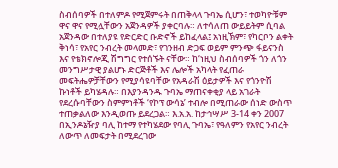ስብሰባዎች በተለምዶ የሚጀምሩት በጠቅላላ ጉባኤ ሲሆን፣ ተወካዮቹም ዋና ዋና የሚሏቸውን አጀንዳዎች ያቀርባሉ። ለተሳለጠ ውይይትም ሲባል አጀንዳው በተለያዩ የድርድር ቡድኖች ይከፈላል፤ አነዚኽም፣ የካርቦን ልቀት ቅነሳ፣ የአየር ንብረት መላመድ፣ የገንዘብ ድጋፍ ወይም ምንጭ ፋይናንስ እና የቴክኖሎጂ ሽግግር የተሰኙት ናቸው። ከ‘ነዚህ ስብሰባዎች ጎን ለጎን መንግሥታዊ ያልሆኑ ድርጅቶች እና ሌሎች አካላት የፈጠራ መፍትሔዎቻቸውን የሚያሳዩባቸው የአዳራሽ ዕይታዎች እና የጎንዮሽ ኩነቶች ይካሄዳሉ። በእያንዳንዱ ጉባኤ ማጠናቀቂያ ላይ አገራት የደረሱባቸውን ስምምነቶች ‘የኮፕ ውሳኔ’ ተብሎ በሚጠራው ሰነድ ውስጥ ተጠቃልለው እንዲወጡ ይደረጋል። እ.አ.አ. ከታኅሣሥ 3-14 ቀን 2007 በኢንዶኔዥያ ባሊ ከተማ የተካሄደው የባሊ ጉባኤ፣ የዓለምን የአየር ንብረት ለውጥ ለመፍታት በሚደረገው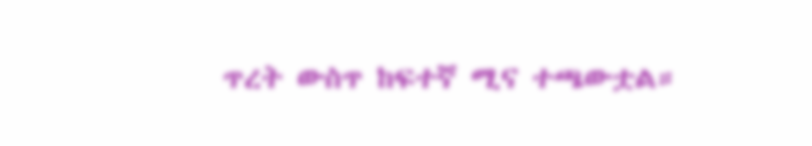ጥረት ውስጥ ከፍተኛ ሚና ተጫውቷል።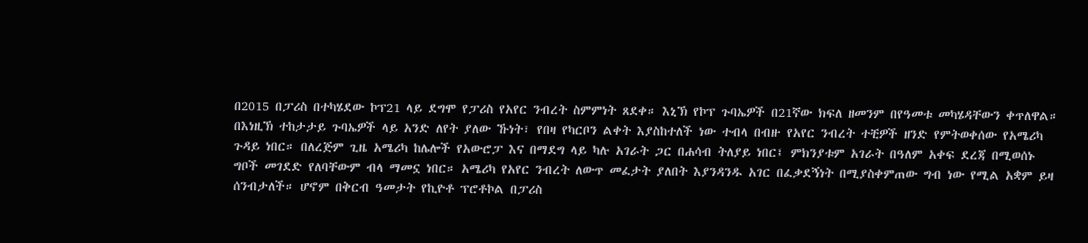በ2015 በፓሪስ በተካሄደው ኮፕ21 ላይ ደግሞ የፓሪስ የአየር ንብረት ስምምነት ጸደቀ። እኒኽ የኮፕ ጉባኤዎች በ21ኛው ክፍለ ዘመንም በየዓመቱ መካሄዳቸውን ቀጥለዋል። በእነዚኽ ተከታታይ ጉባኤዎች ላይ አንድ ለየት ያለው ኹነት፣ የበዛ የካርቦን ልቀት እያስከተለች ነው ተብላ በብዙ የአየር ንብረት ተቺዎች ዘንድ የምትወቀሰው የአሜሪካ ጉዳይ ነበር። በለረጅም ጊዜ አሜሪካ ከሌሎች የአውሮፓ እና በማደግ ላይ ካሉ አገራት ጋር በሐሳብ ትለያይ ነበር፤ ምክንያቱም አገራት በዓለም አቀፍ ደረጃ በሚወሰኑ ግቦች መገደድ የለባቸውም ብላ ማመኗ ነበር። አሜሪካ የአየር ንብረት ለውጥ መፈታት ያለበት እያንዳንዱ አገር በፈቃደኝነት በሚያስቀምጠው ግብ ነው የሚል አቋም ይዛ ሰንብታለች። ሆኖም በቅርብ ዓመታት የኪዮቶ ፕሮቶኮል በፓሪስ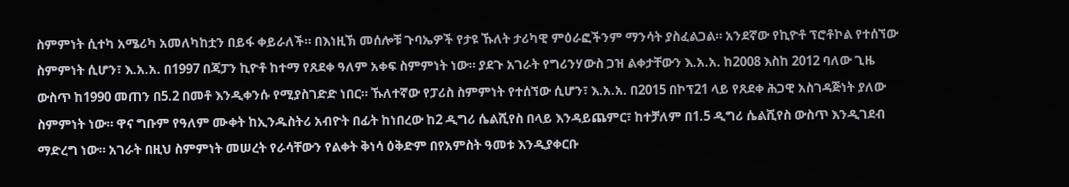ስምምነት ሲተካ አሜሪካ አመለካከቷን በይፋ ቀይራለች። በእነዚኽ መሰሎቹ ጉባኤዎች የታዩ ኹለት ታሪካዊ ምዕራፎችንም ማንሳት ያስፈልጋል። አንደኛው የኪዮቶ ፕሮቶኮል የተሰኘው ስምምነት ሲሆን፣ እ.አ.አ. በ1997 በጃፓን ኪዮቶ ከተማ የጸደቀ ዓለም አቀፍ ስምምነት ነው። ያደጉ አገራት የግሪንሃውስ ጋዝ ልቀታቸውን እ.አ.አ. ከ2008 እስከ 2012 ባለው ጊዜ ውስጥ ከ1990 መጠን በ5.2 በመቶ እንዲቀንሱ የሚያስገድድ ነበር። ኹለተኛው የፓሪስ ስምምነት የተሰኘው ሲሆን፣ እ.አ.አ. በ2015 በኮፕ21 ላይ የጸደቀ ሕጋዊ አስገዳጅነት ያለው ስምምነት ነው። ዋና ግቡም የዓለም ሙቀት ከኢንዱስትሪ አብዮት በፊት ከነበረው ከ2 ዲግሪ ሴልሺየስ በላይ እንዳይጨምር፣ ከተቻለም በ1.5 ዲግሪ ሴልሺየስ ውስጥ እንዲገደብ ማድረግ ነው። አገራት በዚህ ስምምነት መሠረት የራሳቸውን የልቀት ቅነሳ ዕቅድም በየአምስት ዓመቱ እንዲያቀርቡ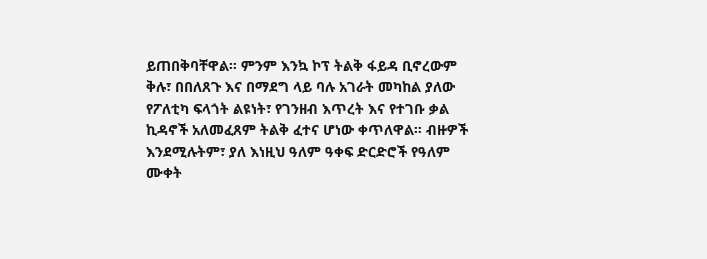ይጠበቅባቸዋል። ምንም እንኳ ኮፕ ትልቅ ፋይዳ ቢኖረውም ቅሉ፣ በበለጸጉ እና በማደግ ላይ ባሉ አገራት መካከል ያለው የፖለቲካ ፍላጎት ልዩነት፣ የገንዘብ እጥረት እና የተገቡ ቃል ኪዳኖች አለመፈጸም ትልቅ ፈተና ሆነው ቀጥለዋል። ብዙዎች እንደሚሉትም፣ ያለ እነዚህ ዓለም ዓቀፍ ድርድሮች የዓለም ሙቀት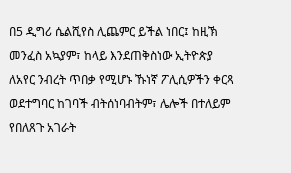በ5 ዲግሪ ሴልሺየስ ሊጨምር ይችል ነበር፤ ከዚኽ መንፈስ አኳያም፣ ከላይ እንደጠቅስነው ኢትዮጵያ ለአየር ንብረት ጥበቃ የሚሆኑ ኹነኛ ፖሊሲዎችን ቀርጻ ወደተግባር ከገባች ብትሰነባብትም፣ ሌሎች በተለይም የበለጸጉ አገራት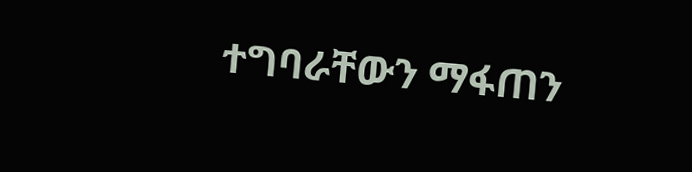ተግባራቸውን ማፋጠን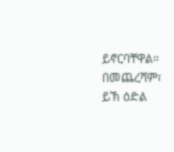ይኖርባቸዋል። በመጨረሻም፣ ይኽ ዕድል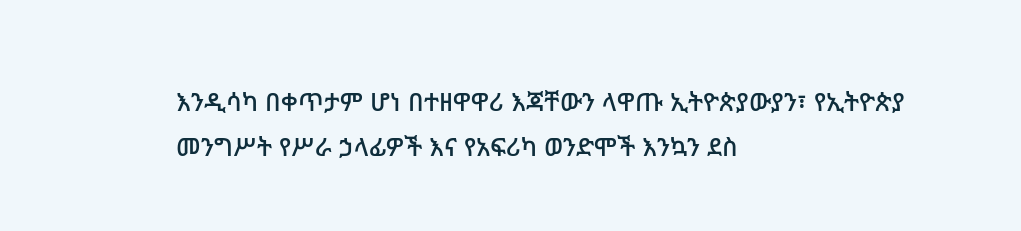እንዲሳካ በቀጥታም ሆነ በተዘዋዋሪ እጃቸውን ላዋጡ ኢትዮጵያውያን፣ የኢትዮጵያ መንግሥት የሥራ ኃላፊዎች እና የአፍሪካ ወንድሞች እንኳን ደስ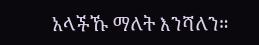አላችኹ ማለት እንሻለን።